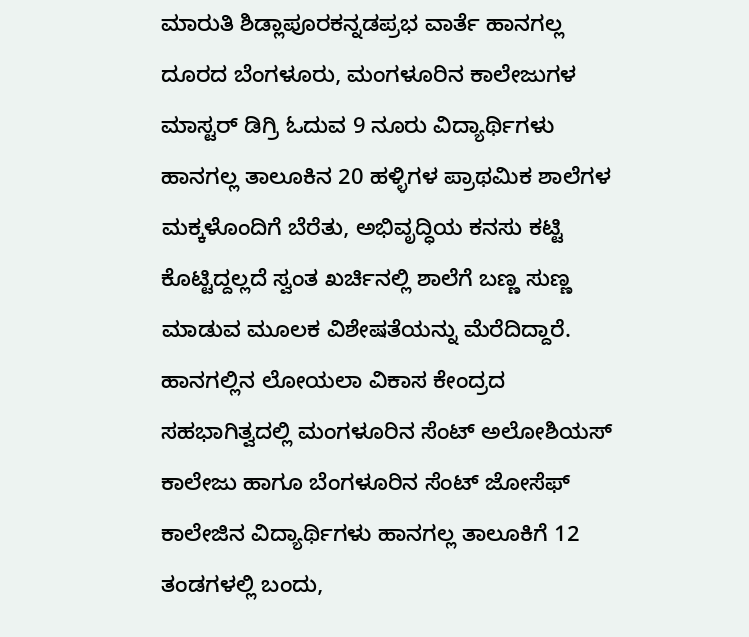ಮಾರುತಿ ಶಿಡ್ಲಾಪೂರಕನ್ನಡಪ್ರಭ ವಾರ್ತೆ ಹಾನಗಲ್ಲ ದೂರದ ಬೆಂಗಳೂರು, ಮಂಗಳೂರಿನ ಕಾಲೇಜುಗಳ ಮಾಸ್ಟರ್ ಡಿಗ್ರಿ ಓದುವ 9 ನೂರು ವಿದ್ಯಾರ್ಥಿಗಳು ಹಾನಗಲ್ಲ ತಾಲೂಕಿನ 20 ಹಳ್ಳಿಗಳ ಪ್ರಾಥಮಿಕ ಶಾಲೆಗಳ ಮಕ್ಕಳೊಂದಿಗೆ ಬೆರೆತು, ಅಭಿವೃದ್ಧಿಯ ಕನಸು ಕಟ್ಟಿ ಕೊಟ್ಟಿದ್ದಲ್ಲದೆ ಸ್ವಂತ ಖರ್ಚಿನಲ್ಲಿ ಶಾಲೆಗೆ ಬಣ್ಣ ಸುಣ್ಣ ಮಾಡುವ ಮೂಲಕ ವಿಶೇಷತೆಯನ್ನು ಮೆರೆದಿದ್ದಾರೆ. ಹಾನಗಲ್ಲಿನ ಲೋಯಲಾ ವಿಕಾಸ ಕೇಂದ್ರದ ಸಹಭಾಗಿತ್ವದಲ್ಲಿ ಮಂಗಳೂರಿನ ಸೆಂಟ್ ಅಲೋಶಿಯಸ್ ಕಾಲೇಜು ಹಾಗೂ ಬೆಂಗಳೂರಿನ ಸೆಂಟ್ ಜೋಸೆಫ್ ಕಾಲೇಜಿನ ವಿದ್ಯಾರ್ಥಿಗಳು ಹಾನಗಲ್ಲ ತಾಲೂಕಿಗೆ 12 ತಂಡಗಳಲ್ಲಿ ಬಂದು,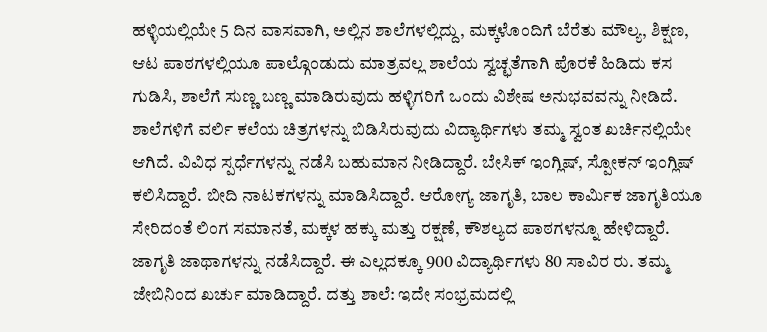ಹಳ್ಳಿಯಲ್ಲಿಯೇ 5 ದಿನ ವಾಸವಾಗಿ, ಅಲ್ಲಿನ ಶಾಲೆಗಳಲ್ಲಿದ್ದು, ಮಕ್ಕಳೊಂದಿಗೆ ಬೆರೆತು ಮೌಲ್ಯ, ಶಿಕ್ಷಣ, ಆಟ ಪಾಠಗಳಲ್ಲಿಯೂ ಪಾಲ್ಗೊಂಡುದು ಮಾತ್ರವಲ್ಲ ಶಾಲೆಯ ಸ್ವಚ್ಛತೆಗಾಗಿ ಪೊರಕೆ ಹಿಡಿದು ಕಸ ಗುಡಿಸಿ, ಶಾಲೆಗೆ ಸುಣ್ಣ ಬಣ್ಣ ಮಾಡಿರುವುದು ಹಳ್ಳಿಗರಿಗೆ ಒಂದು ವಿಶೇಷ ಅನುಭವವನ್ನು ನೀಡಿದೆ. ಶಾಲೆಗಳಿಗೆ ವರ್ಲಿ ಕಲೆಯ ಚಿತ್ರಗಳನ್ನು ಬಿಡಿಸಿರುವುದು ವಿದ್ಯಾರ್ಥಿಗಳು ತಮ್ಮ ಸ್ವಂತ ಖರ್ಚಿನಲ್ಲಿಯೇ ಆಗಿದೆ. ವಿವಿಧ ಸ್ಪರ್ಧೆಗಳನ್ನು ನಡೆಸಿ ಬಹುಮಾನ ನೀಡಿದ್ದಾರೆ. ಬೇಸಿಕ್ ಇಂಗ್ಲಿಷ್, ಸ್ಪೋಕನ್ ಇಂಗ್ಲಿಷ್ ಕಲಿಸಿದ್ದಾರೆ. ಬೀದಿ ನಾಟಕಗಳನ್ನು ಮಾಡಿಸಿದ್ದಾರೆ. ಆರೋಗ್ಯ ಜಾಗೃತಿ, ಬಾಲ ಕಾರ್ಮಿಕ ಜಾಗೃತಿಯೂ ಸೇರಿದಂತೆ ಲಿಂಗ ಸಮಾನತೆ, ಮಕ್ಕಳ ಹಕ್ಕು ಮತ್ತು ರಕ್ಷಣೆ, ಕೌಶಲ್ಯದ ಪಾಠಗಳನ್ನೂ ಹೇಳಿದ್ದಾರೆ. ಜಾಗೃತಿ ಜಾಥಾಗಳನ್ನು ನಡೆಸಿದ್ದಾರೆ. ಈ ಎಲ್ಲದಕ್ಕೂ 900 ವಿದ್ಯಾರ್ಥಿಗಳು 80 ಸಾವಿರ ರು. ತಮ್ಮ ಜೇಬಿನಿಂದ ಖರ್ಚು ಮಾಡಿದ್ದಾರೆ. ದತ್ತು ಶಾಲೆ: ಇದೇ ಸಂಭ್ರಮದಲ್ಲಿ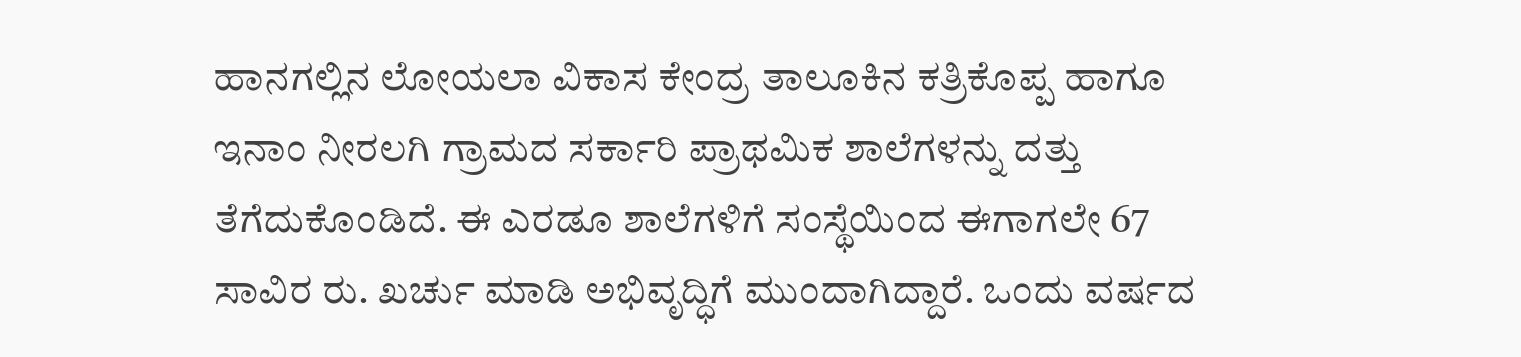ಹಾನಗಲ್ಲಿನ ಲೋಯಲಾ ವಿಕಾಸ ಕೇಂದ್ರ ತಾಲೂಕಿನ ಕತ್ರಿಕೊಪ್ಪ ಹಾಗೂ ಇನಾಂ ನೀರಲಗಿ ಗ್ರಾಮದ ಸರ್ಕಾರಿ ಪ್ರಾಥಮಿಕ ಶಾಲೆಗಳನ್ನು ದತ್ತು ತೆಗೆದುಕೊಂಡಿದೆ. ಈ ಎರಡೂ ಶಾಲೆಗಳಿಗೆ ಸಂಸ್ಥೆಯಿಂದ ಈಗಾಗಲೇ 67 ಸಾವಿರ ರು. ಖರ್ಚು ಮಾಡಿ ಅಭಿವೃದ್ಧಿಗೆ ಮುಂದಾಗಿದ್ದಾರೆ. ಒಂದು ವರ್ಷದ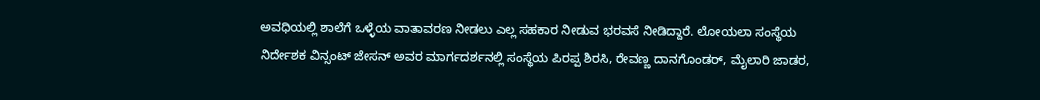ಅವಧಿಯಲ್ಲಿ ಶಾಲೆಗೆ ಒಳ್ಳೆಯ ವಾತಾವರಣ ನೀಡಲು ಎಲ್ಲ ಸಹಕಾರ ನೀಡುವ ಭರವಸೆ ನೀಡಿದ್ದಾರೆ. ಲೋಯಲಾ ಸಂಸ್ಥೆಯ ನಿರ್ದೇಶಕ ವಿನ್ಸಂಟ್ ಜೇಸನ್ ಅವರ ಮಾರ್ಗದರ್ಶನಲ್ಲಿ ಸಂಸ್ಥೆಯ ಪಿರಪ್ಪ ಶಿರಸಿ, ರೇವಣ್ಣ ದಾನಗೊಂಡರ್, ಮೈಲಾರಿ ಜಾಡರ,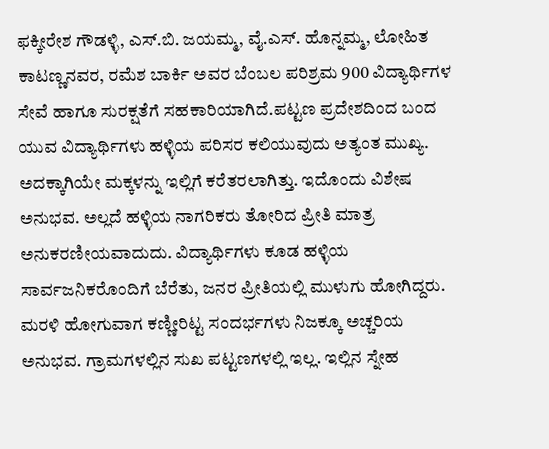ಫಕ್ಕೀರೇಶ ಗೌಡಳ್ಳಿ, ಎಸ್.ಬಿ. ಜಯಮ್ಮ, ವೈ.ಎಸ್. ಹೊನ್ನಮ್ಮ, ಲೋಹಿತ ಕಾಟಣ್ಣನವರ, ರಮೆಶ ಬಾರ್ಕಿ ಅವರ ಬೆಂಬಲ ಪರಿಶ್ರಮ 900 ವಿದ್ಯಾರ್ಥಿಗಳ ಸೇವೆ ಹಾಗೂ ಸುರಕ್ಷತೆಗೆ ಸಹಕಾರಿಯಾಗಿದೆ.ಪಟ್ಟಣ ಪ್ರದೇಶದಿಂದ ಬಂದ ಯುವ ವಿದ್ಯಾರ್ಥಿಗಳು ಹಳ್ಳಿಯ ಪರಿಸರ ಕಲಿಯುವುದು ಅತ್ಯಂತ ಮುಖ್ಯ. ಅದಕ್ಕಾಗಿಯೇ ಮಕ್ಕಳನ್ನು ಇಲ್ಲಿಗೆ ಕರೆತರಲಾಗಿತ್ತು. ಇದೊಂದು ವಿಶೇಷ ಅನುಭವ. ಅಲ್ಲದೆ ಹಳ್ಳಿಯ ನಾಗರಿಕರು ತೋರಿದ ಪ್ರೀತಿ ಮಾತ್ರ ಅನುಕರಣೀಯವಾದುದು. ವಿದ್ಯಾರ್ಥಿಗಳು ಕೂಡ ಹಳ್ಳಿಯ ಸಾರ್ವಜನಿಕರೊಂದಿಗೆ ಬೆರೆತು, ಜನರ ಪ್ರೀತಿಯಲ್ಲಿ ಮುಳುಗು ಹೋಗಿದ್ದರು. ಮರಳಿ ಹೋಗುವಾಗ ಕಣ್ಣೀರಿಟ್ಟ ಸಂದರ್ಭಗಳು ನಿಜಕ್ಕೂ ಅಚ್ಚರಿಯ ಅನುಭವ. ಗ್ರಾಮಗಳಲ್ಲಿನ ಸುಖ ಪಟ್ಟಣಗಳಲ್ಲಿ ಇಲ್ಲ. ಇಲ್ಲಿನ ಸ್ನೇಹ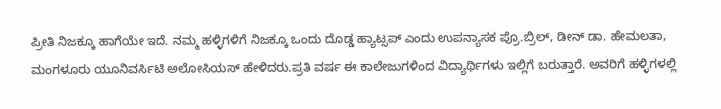ಪ್ರೀತಿ ನಿಜಕ್ಕೂ ಹಾಗೆಯೇ ಇದೆ. ನಮ್ಮ ಹಳ್ಳಿಗಳಿಗೆ ನಿಜಕ್ಕೂ ಒಂದು ದೊಡ್ಡ ಹ್ಯಾಟ್ಸಪ್ ಎಂದು ಉಪನ್ಯಾಸಕ ಪ್ರೊ.ಬ್ರಿಲ್, ಡೀನ್ ಡಾ. ಹೇಮಲತಾ, ಮಂಗಳೂರು ಯೂನಿವರ್ಸಿಟಿ ಅಲೋಸಿಯಸ್ ಹೇಳಿದರು.ಪ್ರತಿ ವರ್ಷ ಈ ಕಾಲೇಜುಗಳಿಂದ ವಿದ್ಯಾರ್ಥಿಗಳು ಇಲ್ಲಿಗೆ ಬರುತ್ತಾರೆ. ಅವರಿಗೆ ಹಳ್ಳಿಗಳಲ್ಲಿ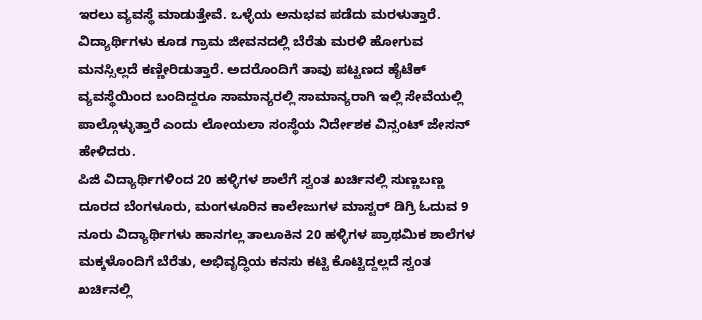ಇರಲು ವ್ಯವಸ್ಥೆ ಮಾಡುತ್ತೇವೆ. ಒಳ್ಳೆಯ ಅನುಭವ ಪಡೆದು ಮರಳುತ್ತಾರೆ. ವಿದ್ಯಾರ್ಥಿಗಳು ಕೂಡ ಗ್ರಾಮ ಜೀವನದಲ್ಲಿ ಬೆರೆತು ಮರಳಿ ಹೋಗುವ ಮನಸ್ಸಿಲ್ಲದೆ ಕಣ್ಣೀರಿಡುತ್ತಾರೆ. ಅದರೊಂದಿಗೆ ತಾವು ಪಟ್ಟಣದ ಹೈಟೆಕ್ ವ್ಯವಸ್ಥೆಯಿಂದ ಬಂದಿದ್ದರೂ ಸಾಮಾನ್ಯರಲ್ಲಿ ಸಾಮಾನ್ಯರಾಗಿ ಇಲ್ಲಿ ಸೇವೆಯಲ್ಲಿ ಪಾಲ್ಗೊಳ್ಳುತ್ತಾರೆ ಎಂದು ಲೋಯಲಾ ಸಂಸ್ಥೆಯ ನಿರ್ದೇಶಕ ವಿನ್ಸಂಟ್ ಜೇಸನ್ ಹೇಳಿದರು.
ಪಿಜಿ ವಿದ್ಯಾರ್ಥಿಗಳಿಂದ 20 ಹಳ್ಳಿಗಳ ಶಾಲೆಗೆ ಸ್ವಂತ ಖರ್ಚಿನಲ್ಲಿ ಸುಣ್ಣಬಣ್ಣ
ದೂರದ ಬೆಂಗಳೂರು, ಮಂಗಳೂರಿನ ಕಾಲೇಜುಗಳ ಮಾಸ್ಟರ್ ಡಿಗ್ರಿ ಓದುವ 9 ನೂರು ವಿದ್ಯಾರ್ಥಿಗಳು ಹಾನಗಲ್ಲ ತಾಲೂಕಿನ 20 ಹಳ್ಳಿಗಳ ಪ್ರಾಥಮಿಕ ಶಾಲೆಗಳ ಮಕ್ಕಳೊಂದಿಗೆ ಬೆರೆತು, ಅಭಿವೃದ್ಧಿಯ ಕನಸು ಕಟ್ಟಿ ಕೊಟ್ಟಿದ್ದಲ್ಲದೆ ಸ್ವಂತ ಖರ್ಚಿನಲ್ಲಿ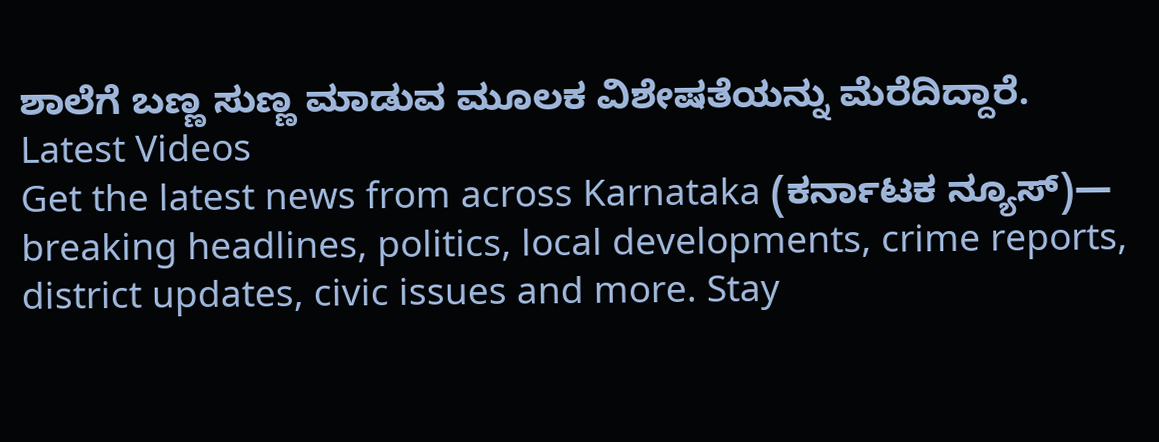ಶಾಲೆಗೆ ಬಣ್ಣ ಸುಣ್ಣ ಮಾಡುವ ಮೂಲಕ ವಿಶೇಷತೆಯನ್ನು ಮೆರೆದಿದ್ದಾರೆ.
Latest Videos
Get the latest news from across Karnataka (ಕರ್ನಾಟಕ ನ್ಯೂಸ್)— breaking headlines, politics, local developments, crime reports, district updates, civic issues and more. Stay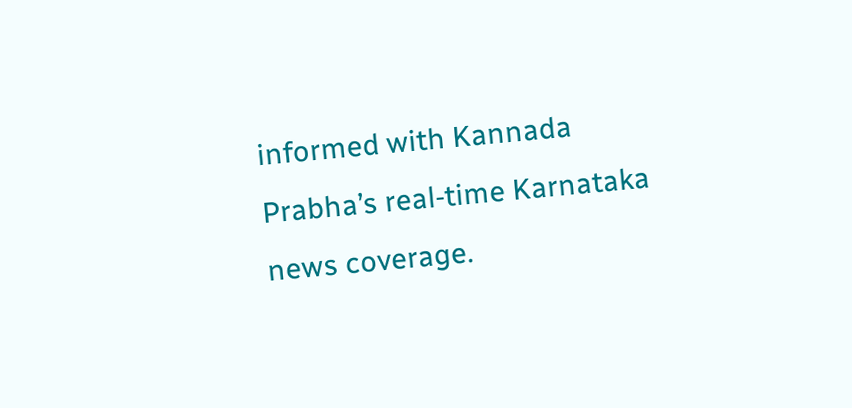informed with Kannada Prabha’s real‑time Karnataka news coverage.